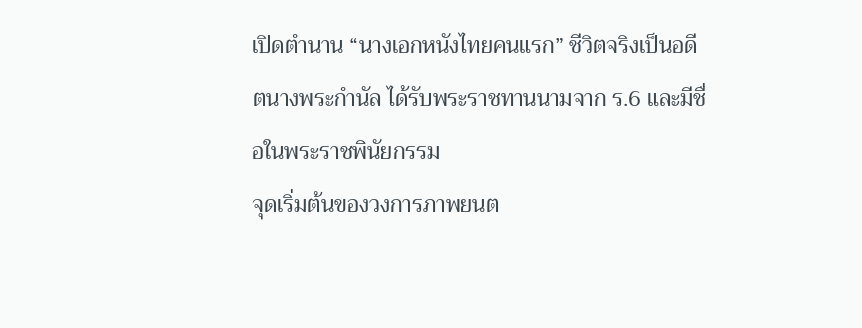เปิดตำนาน “นางเอกหนังไทยคนแรก” ชีวิตจริงเป็นอดีตนางพระกำนัล ได้รับพระราชทานนามจาก ร.6 และมีชื่อในพระราชพินัยกรรม
จุดเริ่มต้นของวงการภาพยนต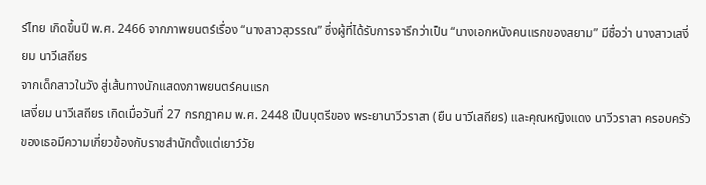ร์ไทย เกิดขึ้นปี พ.ศ. 2466 จากภาพยนตร์เรื่อง “นางสาวสุวรรณ” ซึ่งผู้ที่ได้รับการจารึกว่าเป็น “นางเอกหนังคนแรกของสยาม” มีชื่อว่า นางสาวเสงี่ยม นาวีเสถียร
จากเด็กสาวในวัง สู่เส้นทางนักแสดงภาพยนตร์คนแรก
เสงี่ยม นาวีเสถียร เกิดเมื่อวันที่ 27 กรกฎาคม พ.ศ. 2448 เป็นบุตรีของ พระยานาวีวราสา (ยืน นาวีเสถียร) และคุณหญิงแดง นาวีวราสา ครอบครัวของเธอมีความเกี่ยวข้องกับราชสำนักตั้งแต่เยาว์วัย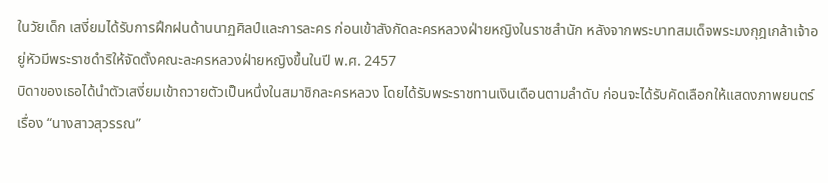ในวัยเด็ก เสงี่ยมได้รับการฝึกฝนด้านนาฏศิลป์และการละคร ก่อนเข้าสังกัดละครหลวงฝ่ายหญิงในราชสำนัก หลังจากพระบาทสมเด็จพระมงกุฎเกล้าเจ้าอยู่หัวมีพระราชดำริให้จัดตั้งคณะละครหลวงฝ่ายหญิงขึ้นในปี พ.ศ. 2457
บิดาของเธอได้นำตัวเสงี่ยมเข้าถวายตัวเป็นหนึ่งในสมาชิกละครหลวง โดยได้รับพระราชทานเงินเดือนตามลำดับ ก่อนจะได้รับคัดเลือกให้แสดงภาพยนตร์เรื่อง “นางสาวสุวรรณ”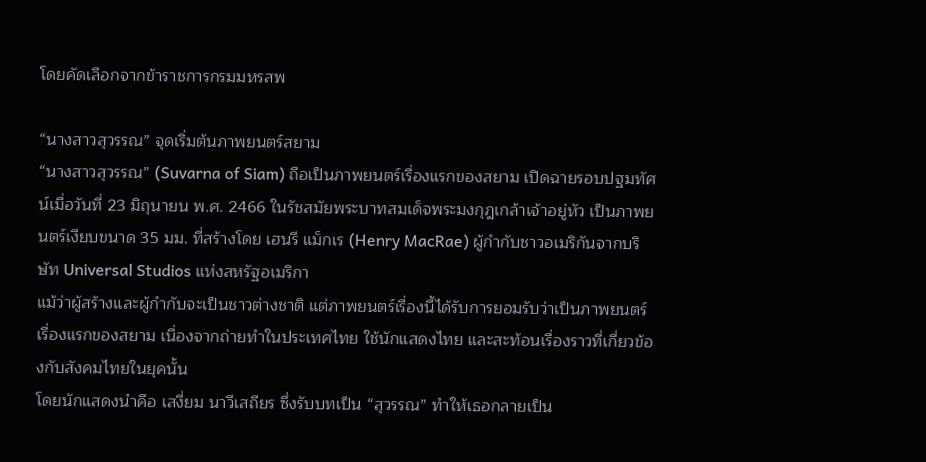โดยคัดเลือกจากข้าราชการกรมมหรสพ

“นางสาวสุวรรณ” จุดเริ่มต้นภาพยนตร์สยาม
“นางสาวสุวรรณ” (Suvarna of Siam) ถือเป็นภาพยนตร์เรื่องแรกของสยาม เปิดฉายรอบปฐมทัศน์เมื่อวันที่ 23 มิถุนายน พ.ศ. 2466 ในรัชสมัยพระบาทสมเด็จพระมงกุฎเกล้าเจ้าอยู่หัว เป็นภาพยนตร์เงียบขนาด 35 มม. ที่สร้างโดย เฮนรี แม็กเร (Henry MacRae) ผู้กำกับชาวอเมริกันจากบริษัท Universal Studios แห่งสหรัฐอเมริกา
แม้ว่าผู้สร้างและผู้กำกับจะเป็นชาวต่างชาติ แต่ภาพยนตร์เรื่องนี้ได้รับการยอมรับว่าเป็นภาพยนตร์เรื่องแรกของสยาม เนื่องจากถ่ายทำในประเทศไทย ใช้นักแสดงไทย และสะท้อนเรื่องราวที่เกี่ยวข้องกับสังคมไทยในยุคนั้น
โดยนักแสดงนำคือ เสงี่ยม นาวีเสถียร ซึ่งรับบทเป็น “สุวรรณ” ทำให้เธอกลายเป็น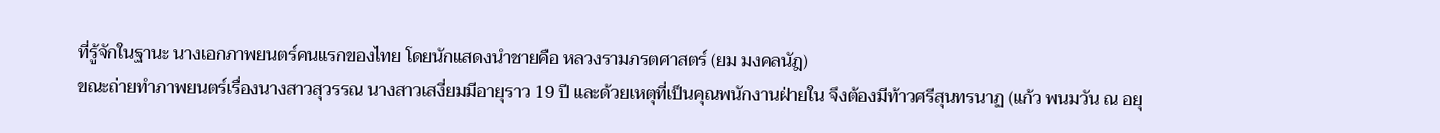ที่รู้จักในฐานะ นางเอกภาพยนตร์คนแรกของไทย โดยนักแสดงนำชายคือ หลวงรามภรตศาสตร์ (ยม มงคลนัฎ)
ขณะถ่ายทำภาพยนตร์เรื่องนางสาวสุวรรณ นางสาวเสงี่ยมมีอายุราว 19 ปี และด้วยเหตุที่เป็นคุณพนักงานฝ่ายใน จึงต้องมีท้าวศรีสุนทรนาฏ (แก้ว พนมวัน ณ อยุ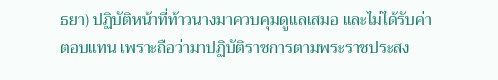ธยา) ปฏิบัติหน้าที่ท้าวนางมาควบคุมดูแลเสมอ และไม่ได้รับค่าตอบแทน เพราะถือว่ามาปฏิบัติราชการตามพระราชประสง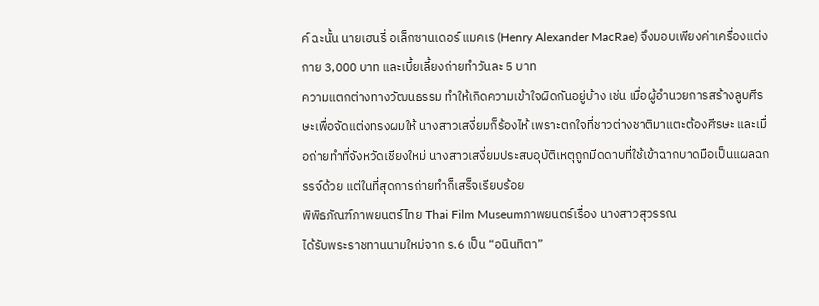ค์ ฉะนั้น นายเฮนรี่ อเล็กซานเดอร์ แมคเร (Henry Alexander MacRae) จึงมอบเพียงค่าเครื่องแต่งกาย 3,000 บาท และเบี้ยเลี้ยงถ่ายทำวันละ 5 บาท
ความแตกต่างทางวัฒนธรรม ทำให้เกิดความเข้าใจผิดกันอยู่บ้าง เช่น เมื่อผู้อำนวยการสร้างลูบศีรษะเพื่อจัดแต่งทรงผมให้ นางสาวเสงี่ยมก็ร้องไห้ เพราะตกใจที่ชาวต่างชาติมาแตะต้องศีรษะ และเมื่อถ่ายทำที่จังหวัดเชียงใหม่ นางสาวเสงี่ยมประสบอุบัติเหตุถูกมีดดาบที่ใช้เข้าฉากบาดมือเป็นแผลฉกรรจ์ด้วย แต่ในที่สุดการถ่ายทำก็เสร็จเรียบร้อย
พิพิธภัณฑ์ภาพยนตร์ไทย Thai Film Museumภาพยนตร์เรื่อง นางสาวสุวรรณ
ได้รับพระราชทานนามใหม่จาก ร.6 เป็น “อนินทิตา”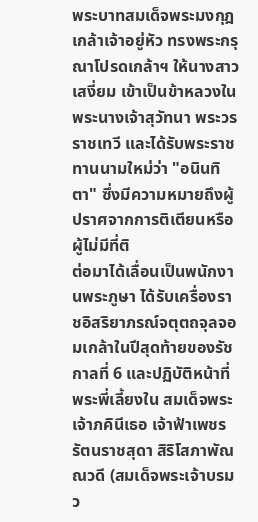พระบาทสมเด็จพระมงกุฎเกล้าเจ้าอยู่หัว ทรงพระกรุณาโปรดเกล้าฯ ให้นางสาวเสงี่ยม เข้าเป็นข้าหลวงในพระนางเจ้าสุวัทนา พระวรราชเทวี และได้รับพระราชทานนามใหม่ว่า "อนินทิตา" ซึ่งมีความหมายถึงผู้ปราศจากการติเตียนหรือผู้ไม่มีที่ติ
ต่อมาได้เลื่อนเป็นพนักงานพระภูษา ได้รับเครื่องราชอิสริยาภรณ์จตุตถจุลจอมเกล้าในปีสุดท้ายของรัชกาลที่ 6 และปฏิบัติหน้าที่พระพี่เลี้ยงใน สมเด็จพระเจ้าภคินีเธอ เจ้าฟ้าเพชรรัตนราชสุดา สิริโสภาพัณณวดี (สมเด็จพระเจ้าบรมว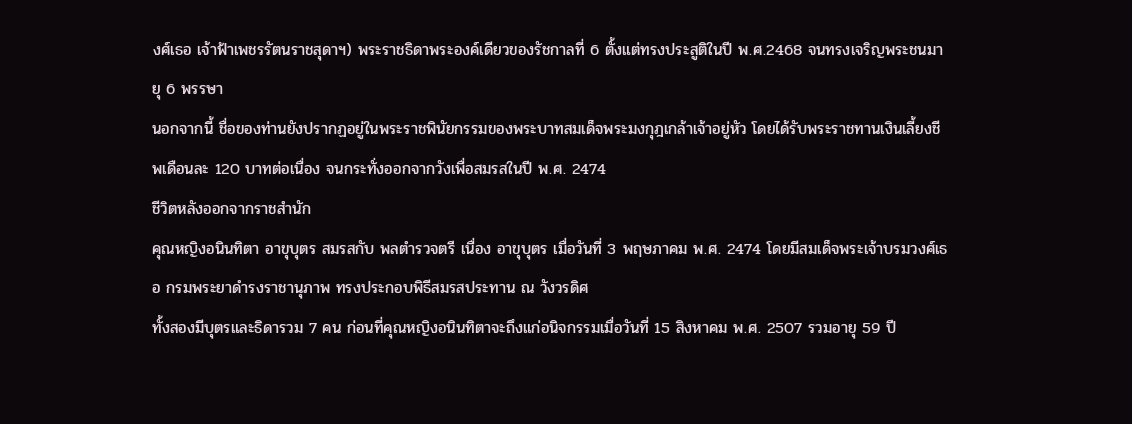งศ์เธอ เจ้าฟ้าเพชรรัตนราชสุดาฯ) พระราชธิดาพระองค์เดียวของรัชกาลที่ 6 ตั้งแต่ทรงประสูติในปี พ.ศ.2468 จนทรงเจริญพระชนมายุ 6 พรรษา
นอกจากนี้ ชื่อของท่านยังปรากฏอยู่ในพระราชพินัยกรรมของพระบาทสมเด็จพระมงกุฎเกล้าเจ้าอยู่หัว โดยได้รับพระราชทานเงินเลี้ยงชีพเดือนละ 120 บาทต่อเนื่อง จนกระทั่งออกจากวังเพื่อสมรสในปี พ.ศ. 2474
ชีวิตหลังออกจากราชสำนัก
คุณหญิงอนินทิตา อาขุบุตร สมรสกับ พลตำรวจตรี เนื่อง อาขุบุตร เมื่อวันที่ 3 พฤษภาคม พ.ศ. 2474 โดยมีสมเด็จพระเจ้าบรมวงศ์เธอ กรมพระยาดำรงราชานุภาพ ทรงประกอบพิธีสมรสประทาน ณ วังวรดิศ
ทั้งสองมีบุตรและธิดารวม 7 คน ก่อนที่คุณหญิงอนินทิตาจะถึงแก่อนิจกรรมเมื่อวันที่ 15 สิงหาคม พ.ศ. 2507 รวมอายุ 59 ปี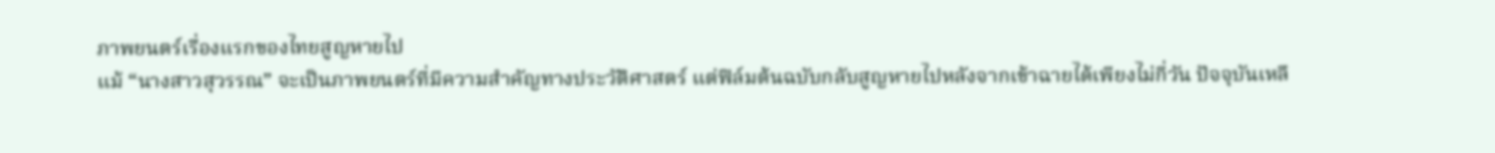ภาพยนตร์เรื่องแรกของไทยสูญหายไป
แม้ “นางสาวสุวรรณ” จะเป็นภาพยนตร์ที่มีความสำคัญทางประวัติศาสตร์ แต่ฟิล์มต้นฉบับกลับสูญหายไปหลังจากเข้าฉายได้เพียงไม่กี่วัน ปัจจุบันเหลื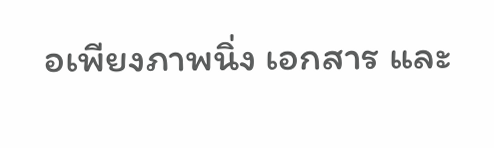อเพียงภาพนิ่ง เอกสาร และ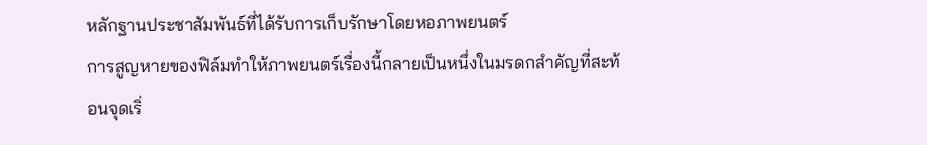หลักฐานประชาสัมพันธ์ที่ได้รับการเก็บรักษาโดยหอภาพยนตร์
การสูญหายของฟิล์มทำให้ภาพยนตร์เรื่องนี้กลายเป็นหนึ่งในมรดกสำคัญที่สะท้อนจุดเริ่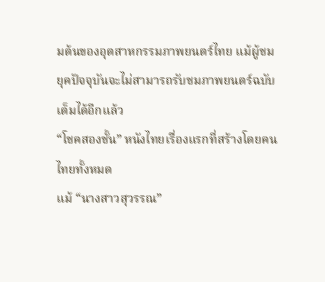มต้นของอุตสาหกรรมภาพยนตร์ไทย แม้ผู้ชมยุคปัจจุบันจะไม่สามารถรับชมภาพยนตร์ฉบับเต็มได้อีกแล้ว
“โชคสองชั้น” หนังไทยเรื่องแรกที่สร้างโดยคนไทยทั้งหมด
แม้ “นางสาวสุวรรณ”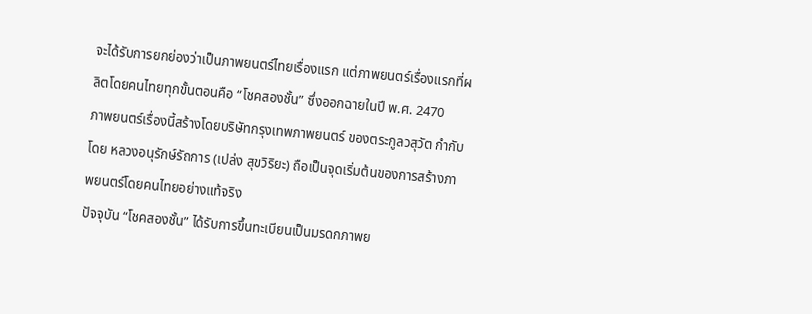จะได้รับการยกย่องว่าเป็นภาพยนตร์ไทยเรื่องแรก แต่ภาพยนตร์เรื่องแรกที่ผลิตโดยคนไทยทุกขั้นตอนคือ “โชคสองชั้น” ซึ่งออกฉายในปี พ.ศ. 2470
ภาพยนตร์เรื่องนี้สร้างโดยบริษัทกรุงเทพภาพยนตร์ ของตระกูลวสุวัต กำกับโดย หลวงอนุรักษ์รัถการ (เปล่ง สุขวิริยะ) ถือเป็นจุดเริ่มต้นของการสร้างภาพยนตร์โดยคนไทยอย่างแท้จริง
ปัจจุบัน “โชคสองชั้น” ได้รับการขึ้นทะเบียนเป็นมรดกภาพย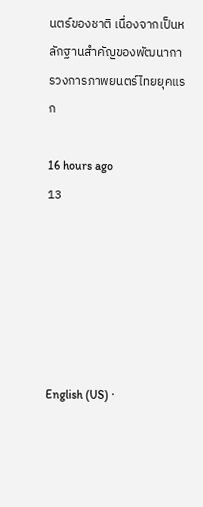นตร์ของชาติ เนื่องจากเป็นหลักฐานสำคัญของพัฒนาการวงการภาพยนตร์ไทยยุคแรก

16 hours ago
13






English (US) ·